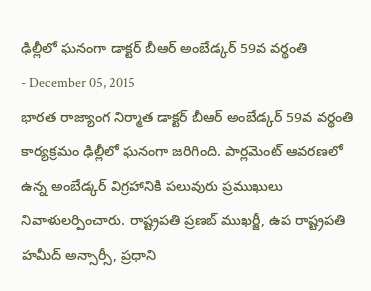ఢిల్లీలో ఘనంగా డాక్టర్ బీఆర్ అంబేడ్కర్ 59వ వర్థంతి
- December 05, 2015
భారత రాజ్యాంగ నిర్మాత డాక్టర్ బీఆర్ అంబేడ్కర్ 59వ వర్థంతి కార్యక్రమం ఢిల్లీలో ఘనంగా జరిగింది. పార్లమెంట్ ఆవరణలో ఉన్న అంబేడ్కర్ విగ్రహానికి పలువురు ప్రముఖులు నివాళులర్పించారు. రాష్ట్రపతి ప్రణబ్ ముఖర్జీ, ఉప రాష్ట్రపతి హమీద్ అన్సార్సీ, ప్రధాని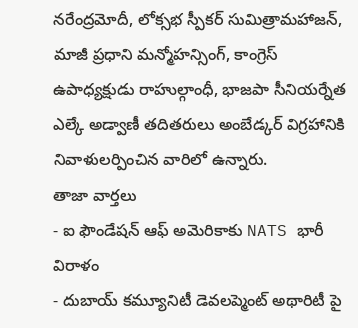నరేంద్రమోదీ, లోక్సభ స్పీకర్ సుమిత్రామహాజన్, మాజీ ప్రధాని మన్మోహన్సింగ్, కాంగ్రెస్ ఉపాధ్యక్షుడు రాహుల్గాంధీ, భాజపా సీనియర్నేత ఎల్కే అడ్వాణీ తదితరులు అంబేడ్కర్ విగ్రహానికి నివాళులర్పించిన వారిలో ఉన్నారు.
తాజా వార్తలు
- ఐ ఫౌండేషన్ ఆఫ్ అమెరికాకు NATS భారీ విరాళం
- దుబాయ్ కమ్యూనిటీ డెవలప్మెంట్ అథారిటీ పై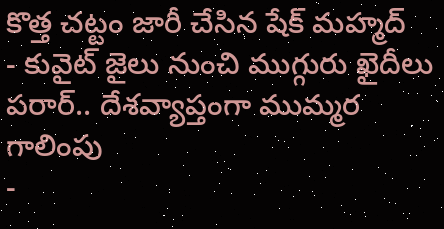కొత్త చట్టం జారీ చేసిన షేక్ మహ్మద్
- కువైట్ జైలు నుంచి ముగ్గురు ఖైదీలు పరార్.. దేశవ్యాప్తంగా ముమ్మర గాలింపు
-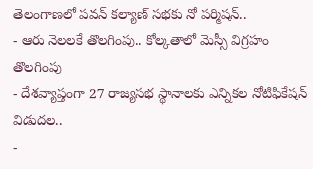తెలంగాణలో పవన్ కల్యాణ్ సభకు నో పర్మిషన్..
- ఆరు నెలలకే తొలగింపు.. కోల్కతాలో మెస్సీ విగ్రహం తొలగింపు
- దేశవ్యాప్తంగా 27 రాజ్యసభ స్థానాలకు ఎన్నికల నోటిఫికేషన్ విడుదల..
-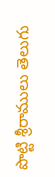పొట్టి శ్రీరాములు తెలుగు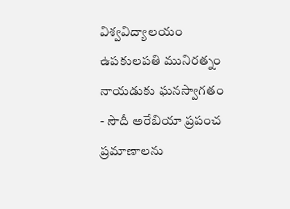విశ్వవిద్యాలయం ఉపకులపతి మునిరత్నం నాయడుకు ఘనస్వాగతం
- సౌదీ అరేబియా ప్రపంచ ప్రమాణాలను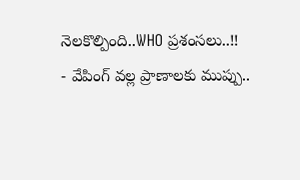నెలకొల్పింది..WHO ప్రశంసలు..!!
- వేపింగ్ వల్ల ప్రాణాలకు ముప్పు..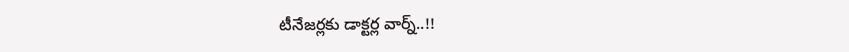టీనేజర్లకు డాక్టర్ల వార్న్..!!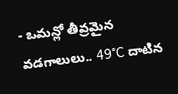- ఒమన్లో తీవ్రమైన వడగాలులు.. 49°C దాటిన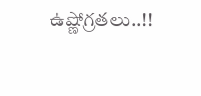ఉష్ణోగ్రతలు..!!